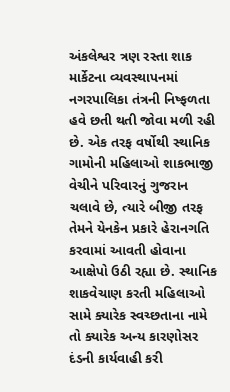અંકલેશ્વર ત્રણ રસ્તા શાક માર્કેટના વ્યવસ્થાપનમાં નગરપાલિકા તંત્રની નિષ્ફળતા હવે છતી થતી જોવા મળી રહી છે. એક તરફ વર્ષોથી સ્થાનિક ગામોની મહિલાઓ શાકભાજી વેચીને પરિવારનું ગુજરાન ચલાવે છે, ત્યારે બીજી તરફ તેમને યેનકેન પ્રકારે હેરાનગતિ કરવામાં આવતી હોવાના આક્ષેપો ઉઠી રહ્યા છે. સ્થાનિક શાકવેચાણ કરતી મહિલાઓ સામે ક્યારેક સ્વચ્છતાના નામે તો ક્યારેક અન્ય કારણોસર દંડની કાર્યવાહી કરી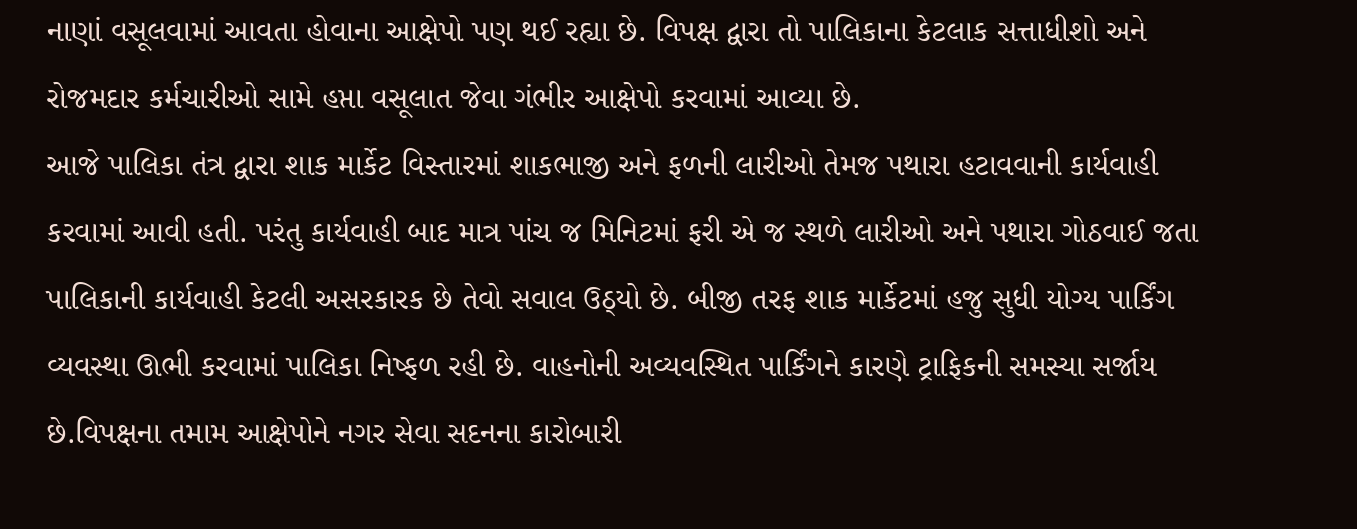નાણાં વસૂલવામાં આવતા હોવાના આક્ષેપો પણ થઈ રહ્યા છે. વિપક્ષ દ્વારા તો પાલિકાના કેટલાક સત્તાધીશો અને રોજમદાર કર્મચારીઓ સામે હપ્તા વસૂલાત જેવા ગંભીર આક્ષેપો કરવામાં આવ્યા છે.
આજે પાલિકા તંત્ર દ્વારા શાક માર્કેટ વિસ્તારમાં શાકભાજી અને ફળની લારીઓ તેમજ પથારા હટાવવાની કાર્યવાહી કરવામાં આવી હતી. પરંતુ કાર્યવાહી બાદ માત્ર પાંચ જ મિનિટમાં ફરી એ જ સ્થળે લારીઓ અને પથારા ગોઠવાઈ જતા પાલિકાની કાર્યવાહી કેટલી અસરકારક છે તેવો સવાલ ઉઠ્યો છે. બીજી તરફ શાક માર્કેટમાં હજુ સુધી યોગ્ય પાર્કિંગ વ્યવસ્થા ઊભી કરવામાં પાલિકા નિષ્ફળ રહી છે. વાહનોની અવ્યવસ્થિત પાર્કિંગને કારણે ટ્રાફિકની સમસ્યા સર્જાય છે.વિપક્ષના તમામ આક્ષેપોને નગર સેવા સદનના કારોબારી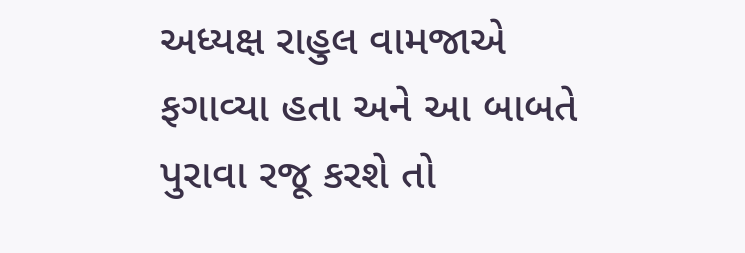અધ્યક્ષ રાહુલ વામજાએ ફગાવ્યા હતા અને આ બાબતે પુરાવા રજૂ કરશે તો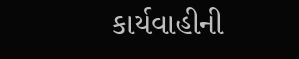કાર્યવાહીની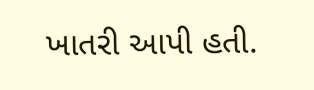ખાતરી આપી હતી.